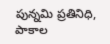పున్నమి ప్రతినిధి, పాకాల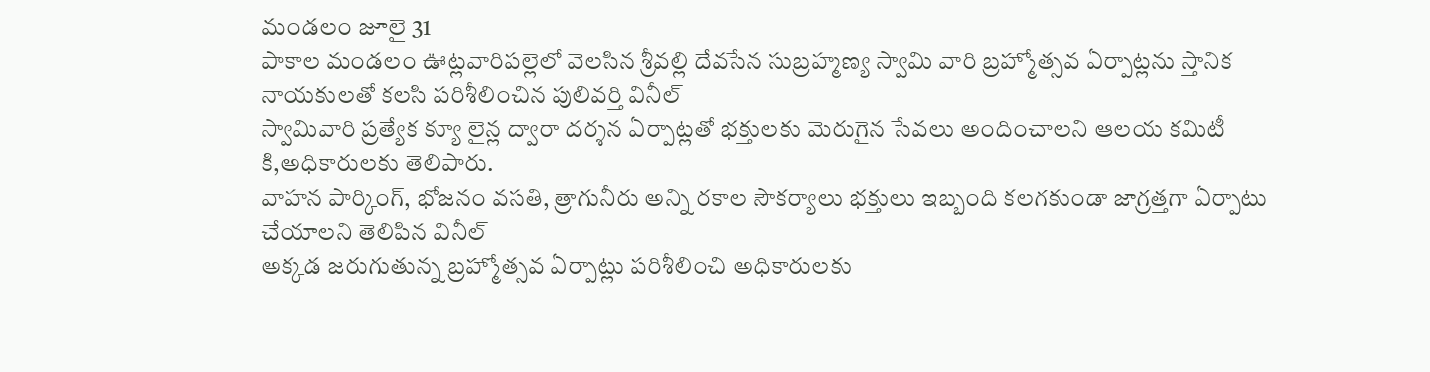మండలం జూలై 31
పాకాల మండలం ఊట్లవారిపల్లెలో వెలసిన శ్రీవల్లి దేవసేన సుబ్రహ్మణ్య స్వామి వారి బ్రహ్మోత్సవ ఏర్పాట్లను స్తానిక నాయకులతో కలసి పరిశీలించిన పులివర్తి వినీల్
స్వామివారి ప్రత్యేక క్యూ లైన్ల ద్వారా దర్శన ఏర్పాట్లతో భక్తులకు మెరుగైన సేవలు అందించాలని ఆలయ కమిటీ కి,అధికారులకు తెలిపారు.
వాహన పార్కింగ్, భోజనం వసతి, త్రాగునీరు అన్ని రకాల సౌకర్యాలు భక్తులు ఇబ్బంది కలగకుండా జాగ్రత్తగా ఏర్పాటు చేయాలని తెలిపిన వినీల్
అక్కడ జరుగుతున్న బ్రహ్మోత్సవ ఏర్పాట్లు పరిశీలించి అధికారులకు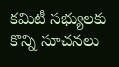కమిటీ సభ్యులకు కొన్ని సూచనలు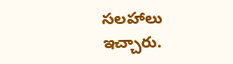సలహాలు ఇచ్చారు.